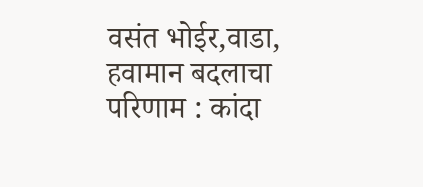वसंत भोईर,वाडा,
हवामान बदलाचा परिणाम : कांदा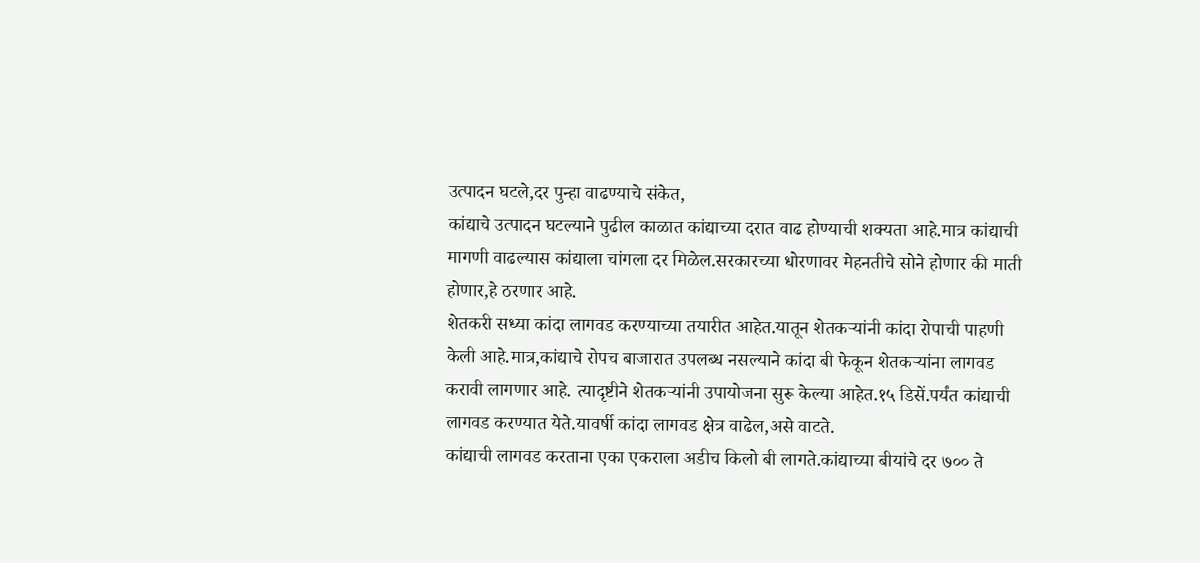उत्पादन घटले,दर पुन्हा वाढण्याचे संकेत,
कांद्याचे उत्पादन घटल्याने पुढील काळात कांद्याच्या दरात वाढ होण्याची शक्यता आहे.मात्र कांद्याची मागणी वाढल्यास कांद्याला चांगला दर मिळेल.सरकारच्या धोरणावर मेहनतीचे सोने होणार की माती होणार,हे ठरणार आहे.
शेतकरी सध्या कांदा लागवड करण्याच्या तयारीत आहेत.यातून शेतकऱ्यांनी कांदा रोपाची पाहणी केली आहे.मात्र,कांद्याचे रोपच बाजारात उपलब्ध नसल्याने कांदा बी फेकून शेतकऱ्यांना लागवड करावी लागणार आहे. त्यादृष्टीने शेतकऱ्यांनी उपायोजना सुरू केल्या आहेत.१५ डिसें.पर्यंत कांद्याची लागवड करण्यात येते.यावर्षी कांदा लागवड क्षेत्र वाढेल,असे वाटते.
कांद्याची लागवड करताना एका एकराला अडीच किलो बी लागते.कांद्याच्या बीयांचे दर ७०० ते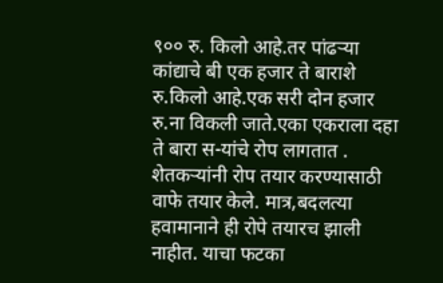९०० रु. किलो आहे.तर पांढऱ्या कांद्याचे बी एक हजार ते बाराशे रु.किलो आहे.एक सरी दोन हजार रु.ना विकली जाते.एका एकराला दहा ते बारा स-यांचे रोप लागतात .
शेतकऱ्यांनी रोप तयार करण्यासाठी वाफे तयार केले. मात्र,बदलत्या हवामानाने ही रोपे तयारच झाली नाहीत. याचा फटका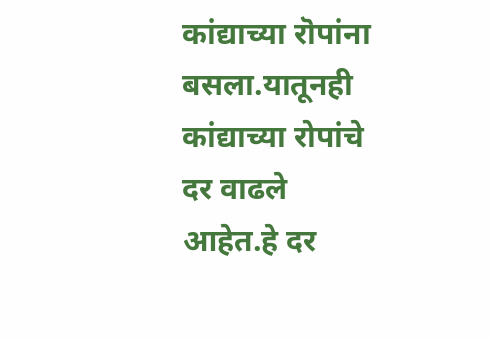कांद्याच्या रॊपांना बसला.यातूनही कांद्याच्या रोपांचे दर वाढले आहेत.हे दर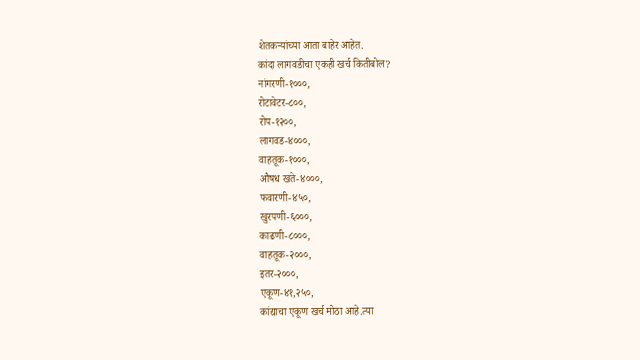शेतकऱ्यांच्या आता बाहेर आहेत.
कांदा लागवडीचा एकही खर्च कितीबोल?
नांगरणी-१०००,
रोटावेटर-८००,
रोप-१२००,
लागवड-४०००,
वाहतूक-१०००,
औषध खते-४०००,
फवारणी-४५०,
खुरपणी-६०००,
काढणी-८०००,
वाहतूक-२०००,
इतर-२०००,
एकूण-४१,२५०,
कांद्याचा एकूण खर्च मोठा आहे.त्या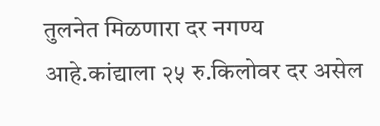तुलनेत मिळणारा दर नगण्य आहे.कांद्याला २५ रु.किलोवर दर असेल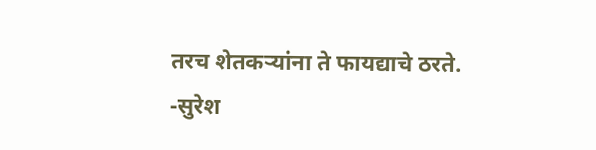तरच शेतकऱ्यांना ते फायद्याचे ठरते.
-सुरेश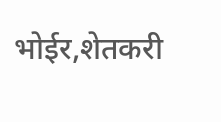भोईर,शेतकरी